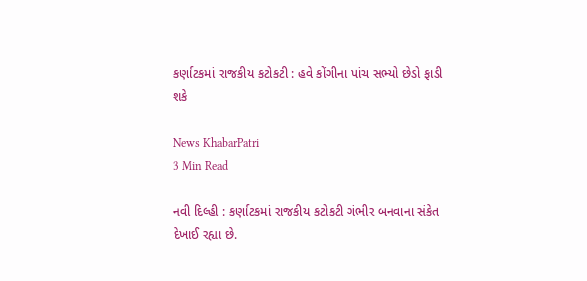કર્ણાટકમાં રાજકીય કટોકટી : હવે કોંગીના પાંચ સભ્યો છેડો ફાડી શકે

News KhabarPatri
3 Min Read

નવી દિલ્હી : કર્ણાટકમાં રાજકીય કટોકટી ગંભીર બનવાના સંકેત દેખાઈ રહ્યા છે.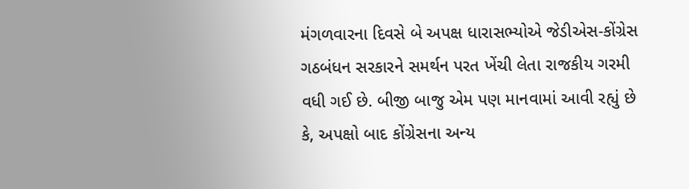મંગળવારના દિવસે બે અપક્ષ ધારાસભ્યોએ જેડીએસ-કોંગ્રેસ ગઠબંધન સરકારને સમર્થન પરત ખેંચી લેતા રાજકીય ગરમી વધી ગઈ છે. બીજી બાજુ એમ પણ માનવામાં આવી રહ્યું છે કે, અપક્ષો બાદ કોંગ્રેસના અન્ય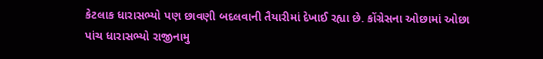કેટલાક ધારાસભ્યો પણ છાવણી બદલવાની તૈયારીમાં દેખાઈ રહ્યા છે. કોંગ્રેસના ઓછામાં ઓછા પાંચ ધારાસભ્યો રાજીનામુ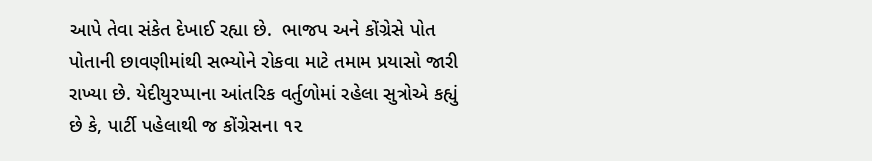આપે તેવા સંકેત દેખાઈ રહ્યા છે.  ભાજપ અને કોંગ્રેસે પોત પોતાની છાવણીમાંથી સભ્યોને રોકવા માટે તમામ પ્રયાસો જારી રાખ્યા છે. યેદીયુરપ્પાના આંતરિક વર્તુળોમાં રહેલા સુત્રોએ કહ્યું છે કે, પાર્ટી પહેલાથી જ કોંગ્રેસના ૧૨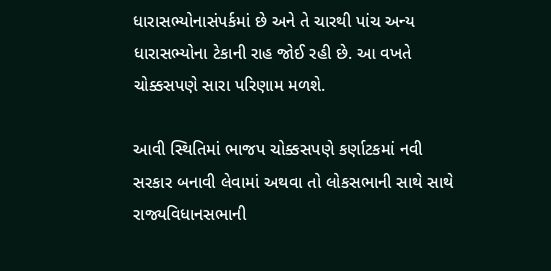ધારાસભ્યોનાસંપર્કમાં છે અને તે ચારથી પાંચ અન્ય ધારાસભ્યોના ટેકાની રાહ જોઈ રહી છે. આ વખતે ચોક્કસપણે સારા પરિણામ મળશે.

આવી સ્થિતિમાં ભાજપ ચોક્કસપણે કર્ણાટકમાં નવી સરકાર બનાવી લેવામાં અથવા તો લોકસભાની સાથે સાથે રાજ્યવિધાનસભાની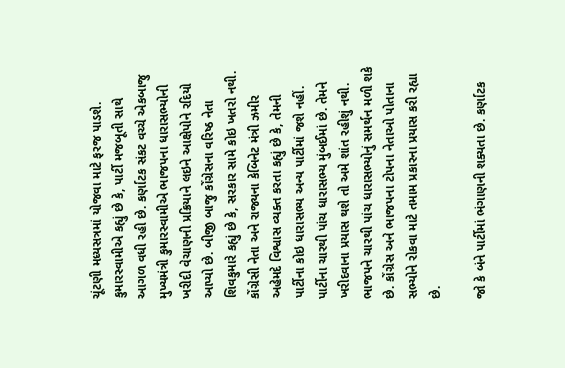ચૂંટણી મધ્યસત્રમાં યોજવા માટે ફરજ પાડશે. કુમારસ્વામીએ કહ્યું છે કે, પાર્ટી મજબૂતી સાથે આગળ વધી રહી છે. કર્ણાટક સંકટ વચ્ચે એકબાજુ મુખ્યમંત્રી કુમારસ્વામીએ ભાજપના ધારાસભ્યોની ખરીદી વેચાણની પ્રક્રિયાને લઇને આક્ષેપોને રદિયો આપ્યો છે. બીજી બાજુ કોંગ્રેસના વરિષ્ઠ નેતા શિવકુમારે કહ્યું છે કે, સરકાર સામે કોઇ ખતરો નથી. કોંગ્રેસી નેતા અને રાજ્યના કેબિનેટ મંત્રી ઝમીર અહેમદે વિશ્વાસ વ્યક્ત કરતા કહ્યું છે કે, તેમની પાર્ટીના કોઇ ધારાસભ્ય અન્ય પાર્ટીમાં જશે નહીં. પાર્ટીના ચારથી પાંચ ધારાસભ્ય મુંબઈમાં છે. તેમને ખરીદવાના પ્રયાસ થશે તો અમે શાંત રહીશું નથી. ભાજપને ચારથી પાંચ ધારાસભ્યોનું સમર્થન મળી શકે છે. કોંગ્રેસ અને ભાજપના ટોપના નેતાઓ પોતાના સભ્યોને રોકવા માટે તમામ પ્રકારના પ્રયાસ કરી રહ્યા છે.

જો કે બંને પાર્ટીમાં ભંગાણની શક્યતા છે. કર્ણાટક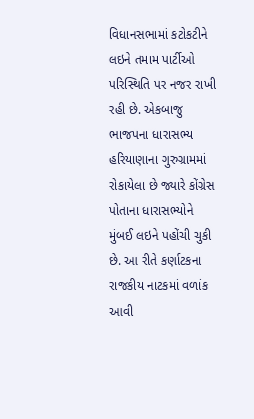વિધાનસભામાં કટોકટીને લઇને તમામ પાર્ટીઓ પરિસ્થિતિ પર નજર રાખી રહી છે. એકબાજુ ભાજપના ધારાસભ્ય હરિયાણાના ગુરુગ્રામમાં રોકાયેલા છે જ્યારે કોંગ્રેસ પોતાના ધારાસભ્યોને મુંબઈ લઇને પહોંચી ચુકી છે. આ રીતે કર્ણાટકના રાજકીય નાટકમાં વળાંક આવી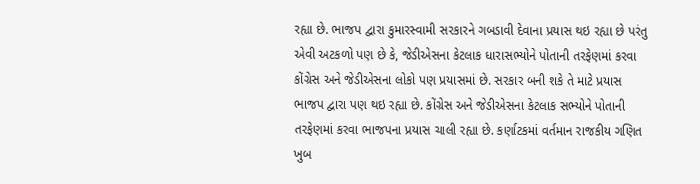રહ્યા છે. ભાજપ દ્વારા કુમારસ્વામી સરકારને ગબડાવી દેવાના પ્રયાસ થઇ રહ્યા છે પરંતુ એવી અટકળો પણ છે કે, જેડીએસના કેટલાક ધારાસભ્યોને પોતાની તરફેણમાં કરવા કોંગ્રેસ અને જેડીએસના લોકો પણ પ્રયાસમાં છે. સરકાર બની શકે તે માટે પ્રયાસ ભાજપ દ્વારા પણ થઇ રહ્યા છે. કોંગ્રેસ અને જેડીએસના કેટલાક સભ્યોને પોતાની તરફેણમાં કરવા ભાજપના પ્રયાસ ચાલી રહ્યા છે. કર્ણાટકમાં વર્તમાન રાજકીય ગણિત ખુબ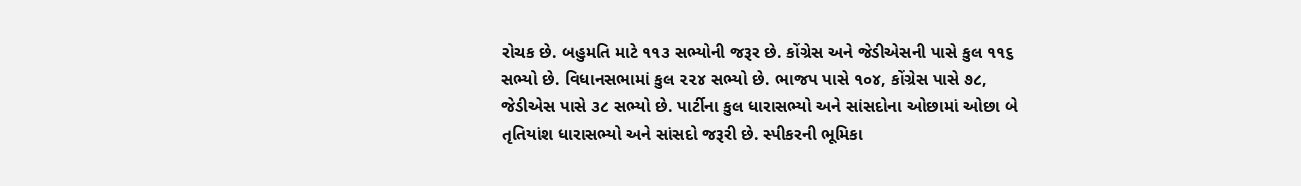રોચક છે. બહુમતિ માટે ૧૧૩ સભ્યોની જરૂર છે. કોંગ્રેસ અને જેડીએસની પાસે કુલ ૧૧૬ સભ્યો છે. વિધાનસભામાં કુલ ૨૨૪ સભ્યો છે. ભાજપ પાસે ૧૦૪, કોંગ્રેસ પાસે ૭૮, જેડીએસ પાસે ૩૮ સભ્યો છે. પાર્ટીના કુલ ધારાસભ્યો અને સાંસદોના ઓછામાં ઓછા બે તૃતિયાંશ ધારાસભ્યો અને સાંસદો જરૂરી છે. સ્પીકરની ભૂમિકા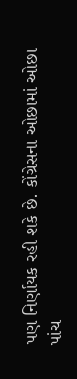પણ નિર્ણાયક રહી શકે છે. કોંગ્રેસના ઓછામાં ઓછા પાંચ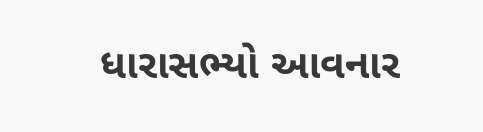ધારાસભ્યો આવનાર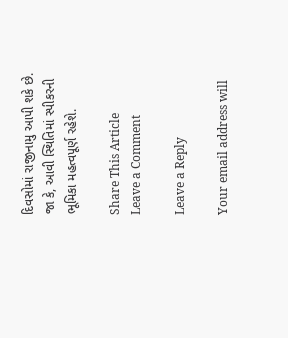દિવસોમાં રાજીનામુ આપી શકે છે. જા કે, આવી સ્થિતિમાં સ્પીકરની ભૂમિકા મહત્વપૂર્ણ રહેશે.

Share This Article
Leave a Comment

Leave a Reply

Your email address will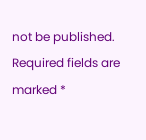not be published. Required fields are marked *